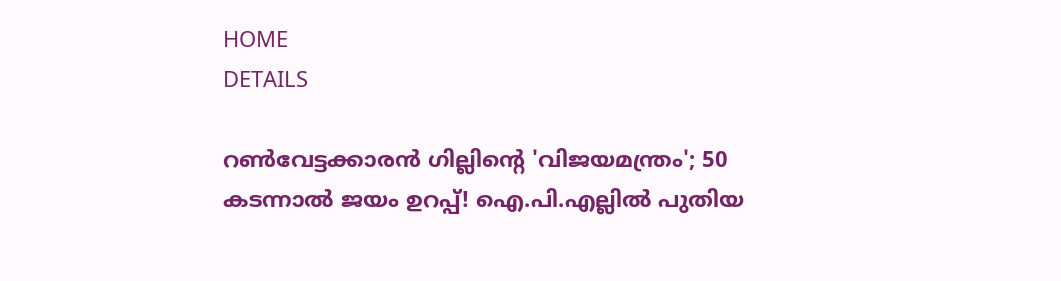HOME
DETAILS

റൺവേട്ടക്കാരൻ ഗില്ലിന്റെ 'വിജയമന്ത്രം'; 50 കടന്നാൽ ജയം ഉറപ്പ്! ഐ.പി.എല്ലിൽ പുതിയ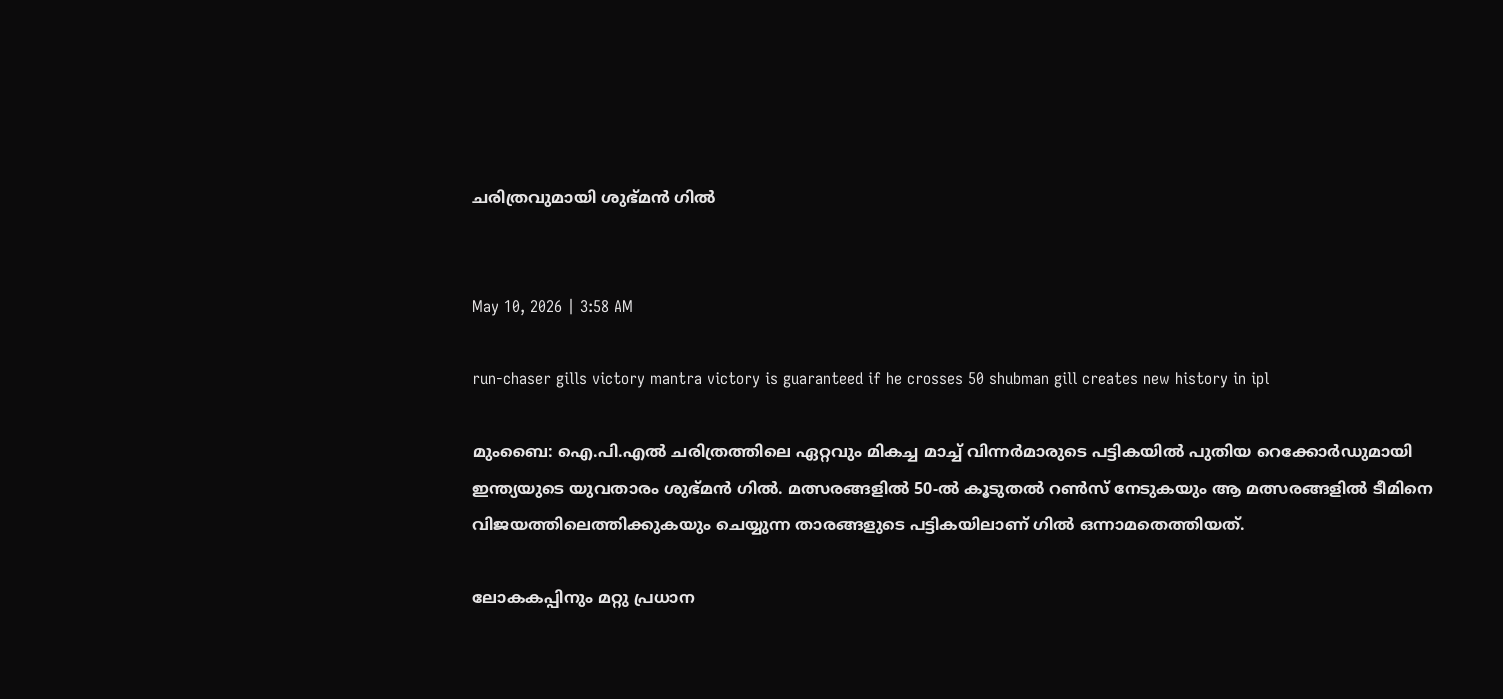ചരിത്രവുമായി ശുഭ്മൻ ഗിൽ


May 10, 2026 | 3:58 AM

run-chaser gills victory mantra victory is guaranteed if he crosses 50 shubman gill creates new history in ipl

മുംബൈ: ഐ.പി.എൽ ചരിത്രത്തിലെ ഏറ്റവും മികച്ച മാച്ച് വിന്നർമാരുടെ പട്ടികയിൽ പുതിയ റെക്കോർഡുമായി ഇന്ത്യയുടെ യുവതാരം ശുഭ്മൻ ഗിൽ. മത്സരങ്ങളിൽ 50-ൽ കൂടുതൽ റൺസ് നേടുകയും ആ മത്സരങ്ങളിൽ ടീമിനെ വിജയത്തിലെത്തിക്കുകയും ചെയ്യുന്ന താരങ്ങളുടെ പട്ടികയിലാണ് ഗിൽ ഒന്നാമതെത്തിയത്.

ലോകകപ്പിനും മറ്റു പ്രധാന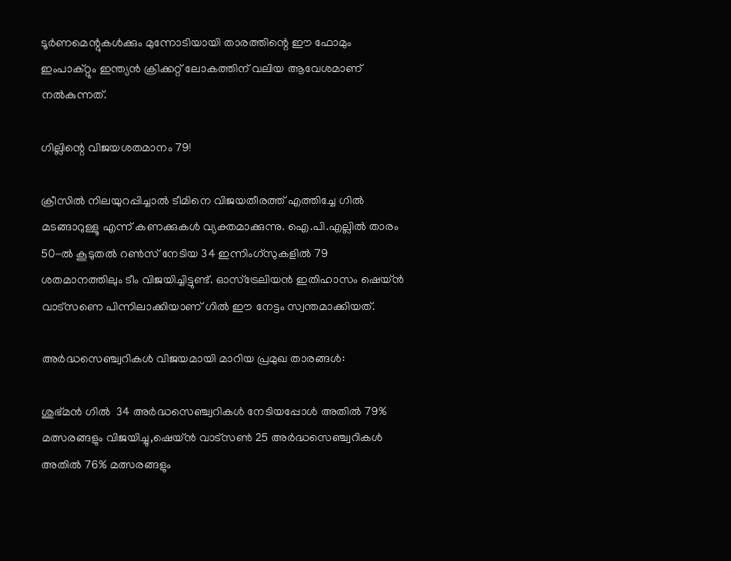ടൂർണമെന്റുകൾക്കും മുന്നോടിയായി താരത്തിന്റെ ഈ ഫോമും ഇംപാക്റ്റും ഇന്ത്യൻ ക്രിക്കറ്റ് ലോകത്തിന് വലിയ ആവേശമാണ് നൽകുന്നത്.

ഗില്ലിന്റെ വിജയശതമാനം 79!

ക്രീസിൽ നിലയുറപ്പിച്ചാൽ ടീമിനെ വിജയതീരത്ത് എത്തിച്ചേ ഗിൽ മടങ്ങാറുള്ളൂ എന്ന് കണക്കുകൾ വ്യക്തമാക്കുന്നു. ഐ.പി.എല്ലിൽ താരം 50-ൽ കൂടുതൽ റൺസ് നേടിയ 34 ഇന്നിംഗ്സുകളിൽ 79 ശതമാനത്തിലും ടീം വിജയിച്ചിട്ടുണ്ട്. ഓസ്ട്രേലിയൻ ഇതിഹാസം ഷെയ്ൻ വാട്സണെ പിന്നിലാക്കിയാണ് ഗിൽ ഈ നേട്ടം സ്വന്തമാക്കിയത്.

അർദ്ധസെഞ്ച്വറികൾ വിജയമായി മാറിയ പ്രമുഖ താരങ്ങൾ:

ശുഭ്മൻ ഗിൽ  34 അർദ്ധസെഞ്ച്വറികൾ നേടിയപ്പോൾ അതിൽ 79% മത്സരങ്ങളും വിജയിച്ചു,ഷെയ്ൻ വാട്സൺ 25 അർദ്ധസെഞ്ച്വറികൾ    അതിൽ 76% മത്സരങ്ങളും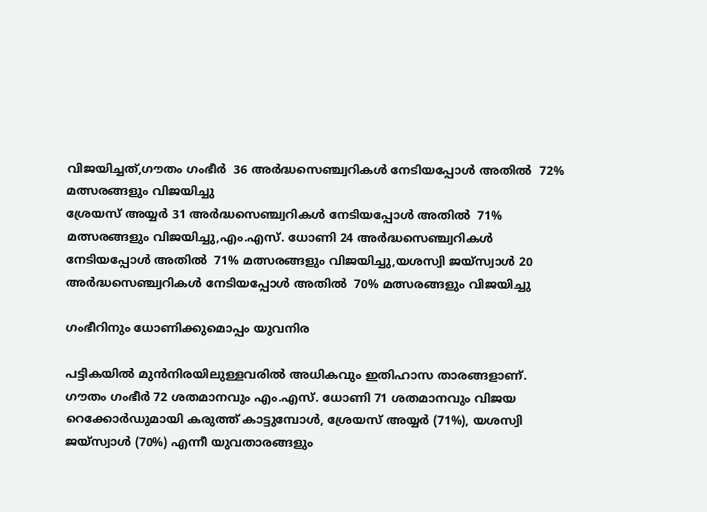വിജയിച്ചത്,ഗൗതം ഗംഭീർ  36 അർദ്ധസെഞ്ച്വറികൾ നേടിയപ്പോൾ അതിൽ  72% മത്സരങ്ങളും വിജയിച്ചു
ശ്രേയസ് അയ്യർ 31 അർദ്ധസെഞ്ച്വറികൾ നേടിയപ്പോൾ അതിൽ  71% മത്സരങ്ങളും വിജയിച്ചു,എം.എസ്. ധോണി 24 അർദ്ധസെഞ്ച്വറികൾ നേടിയപ്പോൾ അതിൽ  71% മത്സരങ്ങളും വിജയിച്ചു,യശസ്വി ജയ്‌സ്വാൾ 20 അർദ്ധസെഞ്ച്വറികൾ നേടിയപ്പോൾ അതിൽ  70% മത്സരങ്ങളും വിജയിച്ചു

ഗംഭീറിനും ധോണിക്കുമൊപ്പം യുവനിര

പട്ടികയിൽ മുൻനിരയിലുള്ളവരിൽ അധികവും ഇതിഹാസ താരങ്ങളാണ്. ഗൗതം ഗംഭീർ 72 ശതമാനവും എം.എസ്. ധോണി 71 ശതമാനവും വിജയ റെക്കോർഡുമായി കരുത്ത് കാട്ടുമ്പോൾ, ശ്രേയസ് അയ്യർ (71%), യശസ്വി ജയ്‌സ്വാൾ (70%) എന്നീ യുവതാരങ്ങളും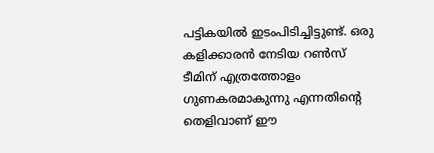പട്ടികയിൽ ഇടംപിടിച്ചിട്ടുണ്ട്. ഒരു കളിക്കാരൻ നേടിയ റൺസ് ടീമിന് എത്രത്തോളം ഗുണകരമാകുന്നു എന്നതിന്റെ തെളിവാണ് ഈ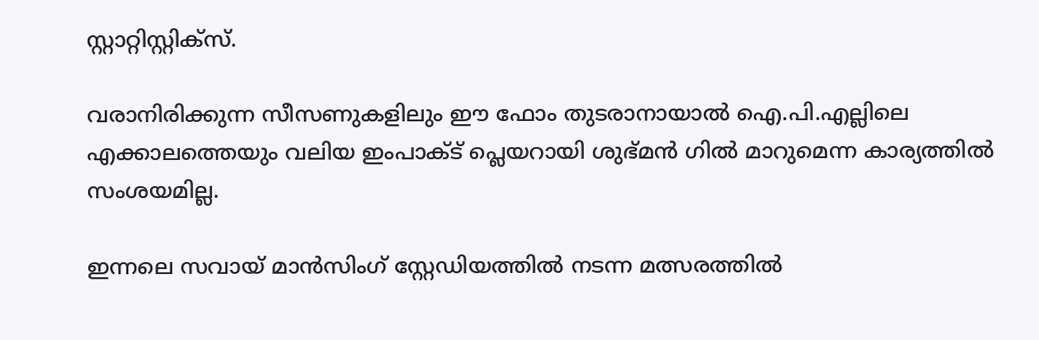സ്റ്റാറ്റിസ്റ്റിക്സ്.

വരാനിരിക്കുന്ന സീസണുകളിലും ഈ ഫോം തുടരാനായാൽ ഐ.പി.എല്ലിലെ എക്കാലത്തെയും വലിയ ഇംപാക്ട് പ്ലെയറായി ശുഭ്മൻ ഗിൽ മാറുമെന്ന കാര്യത്തിൽ സംശയമില്ല.

ഇന്നലെ സവായ് മാൻസിംഗ് സ്റ്റേഡിയത്തിൽ നടന്ന മത്സരത്തിൽ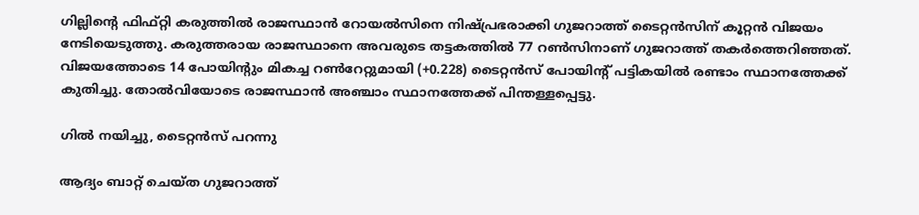ഗില്ലിന്റെ ഫിഫ്റ്റി കരുത്തിൽ രാജസ്ഥാൻ റോയൽസിനെ നിഷ്പ്രഭരാക്കി ഗുജറാത്ത് ടൈറ്റൻസിന് കൂറ്റൻ വിജയം നേടിയെടുത്തു. കരുത്തരായ രാജസ്ഥാനെ അവരുടെ തട്ടകത്തിൽ 77 റൺസിനാണ് ഗുജറാത്ത് തകർത്തെറിഞ്ഞത്. വിജയത്തോടെ 14 പോയിന്റും മികച്ച റൺറേറ്റുമായി (+0.228) ടൈറ്റൻസ് പോയിന്റ് പട്ടികയിൽ രണ്ടാം സ്ഥാനത്തേക്ക് കുതിച്ചു. തോൽവിയോടെ രാജസ്ഥാൻ അഞ്ചാം സ്ഥാനത്തേക്ക് പിന്തള്ളപ്പെട്ടു.

ഗിൽ നയിച്ചു, ടൈറ്റൻസ് പറന്നു

ആദ്യം ബാറ്റ് ചെയ്ത ഗുജറാത്ത്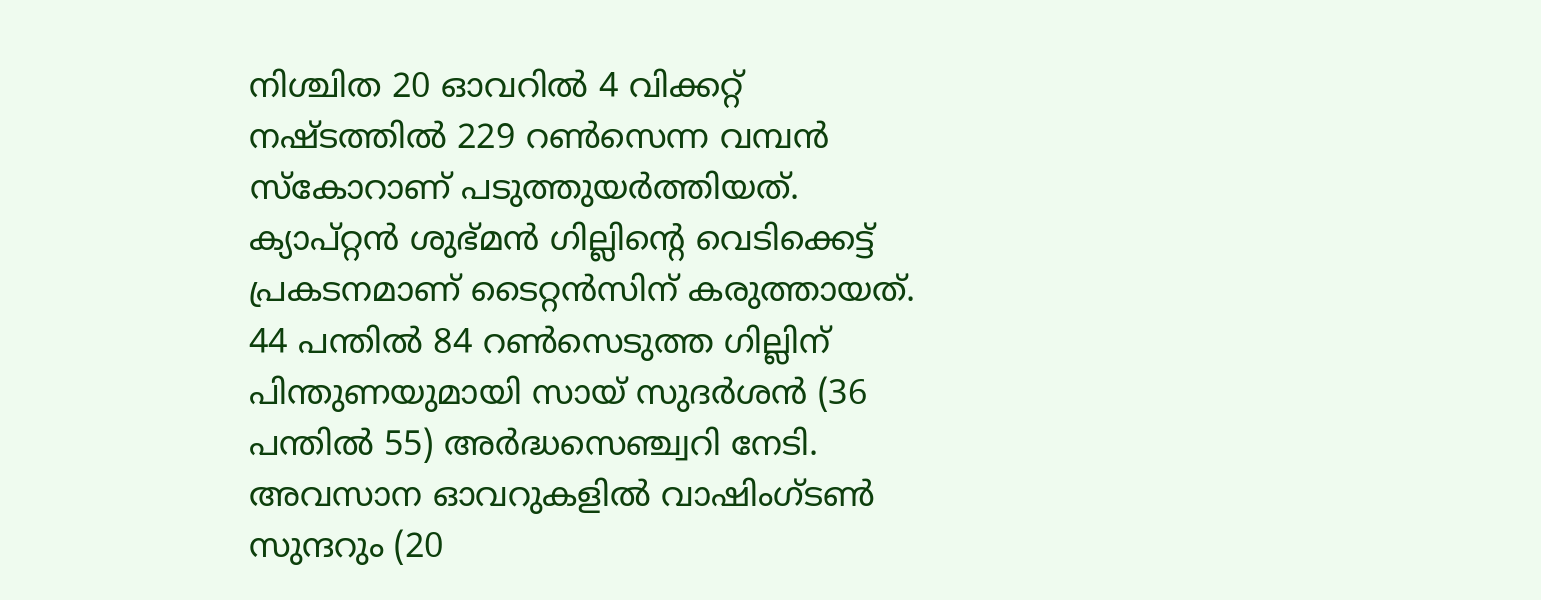നിശ്ചിത 20 ഓവറിൽ 4 വിക്കറ്റ് നഷ്ടത്തിൽ 229 റൺസെന്ന വമ്പൻ സ്കോറാണ് പടുത്തുയർത്തിയത്. ക്യാപ്റ്റൻ ശുഭ്മൻ ഗില്ലിന്റെ വെടിക്കെട്ട് പ്രകടനമാണ് ടൈറ്റൻസിന് കരുത്തായത്. 44 പന്തിൽ 84 റൺസെടുത്ത ഗില്ലിന് പിന്തുണയുമായി സായ് സുദർശൻ (36 പന്തിൽ 55) അർദ്ധസെഞ്ച്വറി നേടി. അവസാന ഓവറുകളിൽ വാഷിംഗ്ടൺ സുന്ദറും (20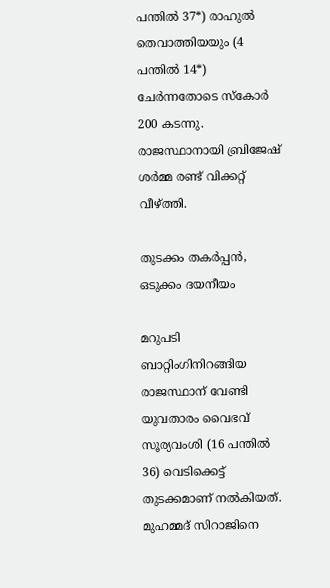പന്തിൽ 37*) രാഹുൽ തെവാത്തിയയും (4 പന്തിൽ 14*) ചേർന്നതോടെ സ്കോർ 200 കടന്നു. രാജസ്ഥാനായി ബ്രിജേഷ് ശർമ്മ രണ്ട് വിക്കറ്റ് വീഴ്ത്തി.

തുടക്കം തകർപ്പൻ, ഒടുക്കം ദയനീയം

മറുപടി ബാറ്റിംഗിനിറങ്ങിയ രാജസ്ഥാന് വേണ്ടി യുവതാരം വൈഭവ് സൂര്യവംശി (16 പന്തിൽ 36) വെടിക്കെട്ട് തുടക്കമാണ് നൽകിയത്. മുഹമ്മദ് സിറാജിനെ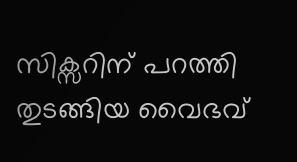സിക്സറിന് പറത്തി തുടങ്ങിയ വൈഭവ്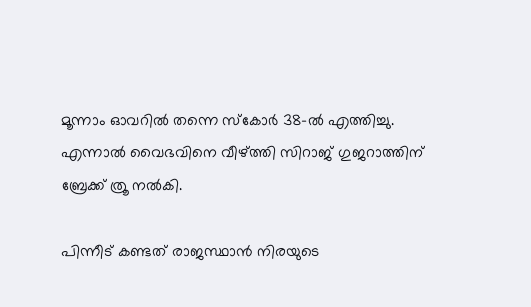മൂന്നാം ഓവറിൽ തന്നെ സ്കോർ 38-ൽ എത്തിച്ചു. എന്നാൽ വൈഭവിനെ വീഴ്ത്തി സിറാജ് ഗുജറാത്തിന് ബ്രേക്ക് ത്രൂ നൽകി.

പിന്നീട് കണ്ടത് രാജസ്ഥാൻ നിരയുടെ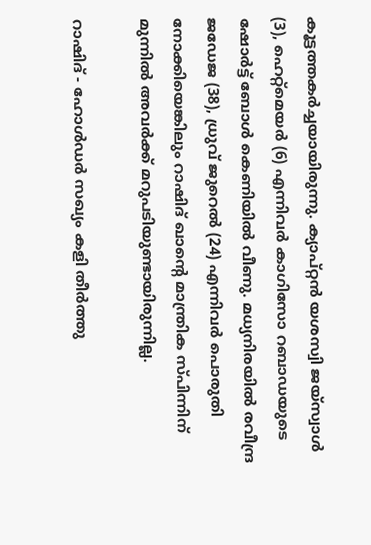കൂട്ടത്തകർച്ചയായിരുന്നു. ക്യാപ്റ്റൻ യശസ്വി ജയ്‌സ്വാൾ (3), ഹെറ്റ്മെയർ (6) എന്നിവർ കാഗിസോ റബാഡയുടെ ഷോർട്ട് ബോൾ കെണിയിൽ വീണു. മധ്യനിരയിൽ രവീന്ദ്ര ജഡേജ (38), ധ്രുവ് ജുറെൽ (24) എന്നിവർ പൊരുതി നോക്കിയെങ്കിലും റാഷിദ് ഖാന്റെ മാന്ത്രിക സ്പിന്നിന് മുന്നിൽ അവർക്ക് മറുപടിയുണ്ടായിരുന്നില്ല.

റാഷിദ് - ഹോൾഡർ സഖ്യം കളി തീർത്തു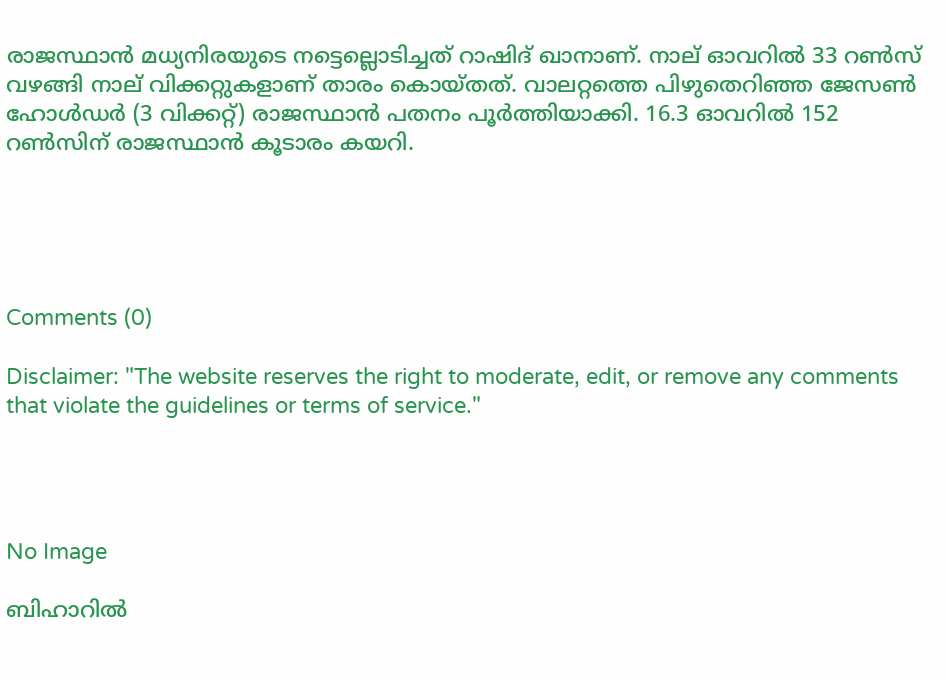രാജസ്ഥാൻ മധ്യനിരയുടെ നട്ടെല്ലൊടിച്ചത് റാഷിദ് ഖാനാണ്. നാല് ഓവറിൽ 33 റൺസ് വഴങ്ങി നാല് വിക്കറ്റുകളാണ് താരം കൊയ്തത്. വാലറ്റത്തെ പിഴുതെറിഞ്ഞ ജേസൺ ഹോൾഡർ (3 വിക്കറ്റ്) രാജസ്ഥാൻ പതനം പൂർത്തിയാക്കി. 16.3 ഓവറിൽ 152 റൺസിന് രാജസ്ഥാൻ കൂടാരം കയറി.





Comments (0)

Disclaimer: "The website reserves the right to moderate, edit, or remove any comments that violate the guidelines or terms of service."




No Image

ബിഹാറിൽ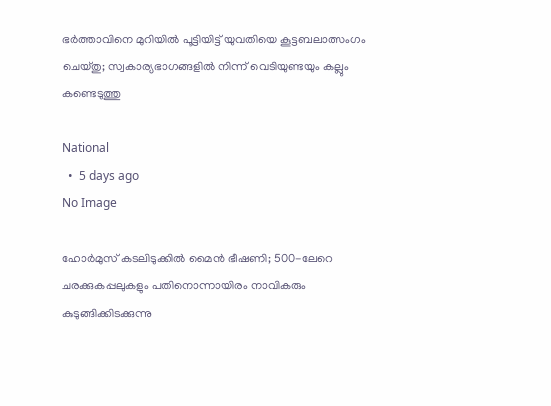ഭർത്താവിനെ മുറിയിൽ പൂട്ടിയിട്ട് യുവതിയെ കൂട്ടബലാത്സംഗം ചെയ്തു; സ്വകാര്യഭാഗങ്ങളിൽ നിന്ന് വെടിയുണ്ടയും കല്ലും കണ്ടെടുത്തു

National
  •  5 days ago
No Image

ഹോർമുസ് കടലിടുക്കിൽ മൈൻ ഭീഷണി; 500-ലേറെ ചരക്കുകപ്പലുകളും പതിനൊന്നായിരം നാവികരും കുടുങ്ങിക്കിടക്കുന്നു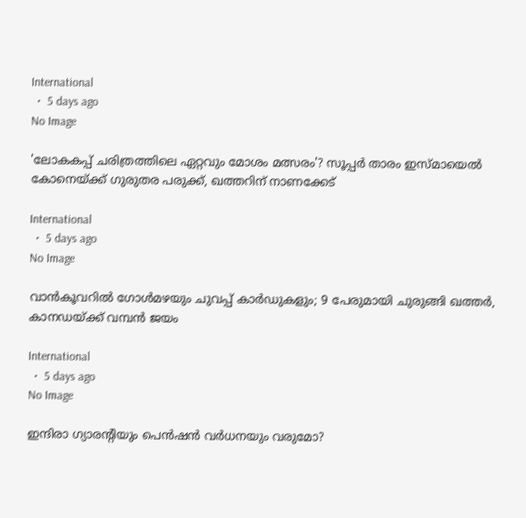International
  •  5 days ago
No Image

'ലോകകപ്പ് ചരിത്രത്തിലെ ഏറ്റവും മോശം മത്സരം'? സൂപ്പർ താരം ഇസ്മായെൽ കോനെയ്ക്ക് ഗുരുതര പരുക്ക്, ഖത്തറിന് നാണക്കേട്

International
  •  5 days ago
No Image

വാൻകൂവറിൽ ഗോൾമഴയും ചുവപ്പ് കാർഡുകളും; 9 പേരുമായി ചുരുങ്ങി ഖത്തർ, കാനഡയ്ക്ക് വമ്പൻ ജയം

International
  •  5 days ago
No Image

ഇന്ദിരാ ഗ്യാരന്റിയും പെൻഷൻ വർധനയും വരുമോ?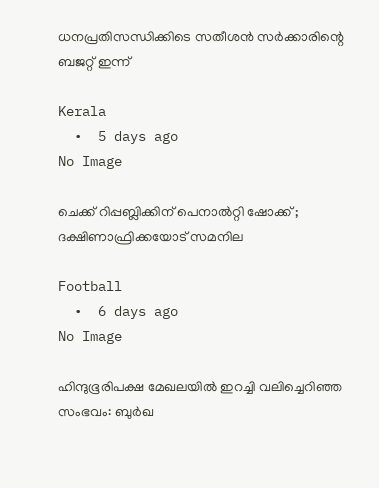ധനപ്രതിസന്ധിക്കിടെ സതീശൻ സർക്കാരിന്റെ ബജറ്റ് ഇന്ന്

Kerala
  •  5 days ago
No Image

ചെക്ക് റിപ്പബ്ലിക്കിന് പെനാൽറ്റി ഷോക്ക് ; ദക്ഷിണാഫ്രിക്കയോട് സമനില

Football
  •  6 days ago
No Image

ഹിന്ദുഭൂരിപക്ഷ മേഖലയിൽ ഇറച്ചി വലിച്ചെറിഞ്ഞ സംഭവം: ബുർഖ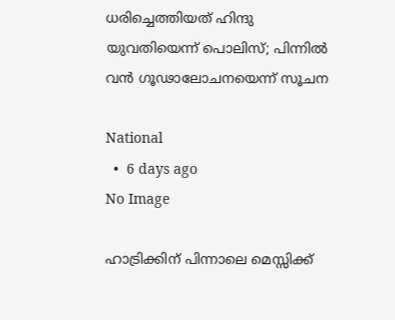ധരിച്ചെത്തിയത് ഹിന്ദു യുവതിയെന്ന് പൊലിസ്; പിന്നിൽ വൻ ഗൂഢാലോചനയെന്ന് സൂചന

National
  •  6 days ago
No Image

ഹാട്രിക്കിന് പിന്നാലെ മെസ്സിക്ക്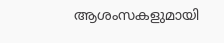ആശംസകളുമായി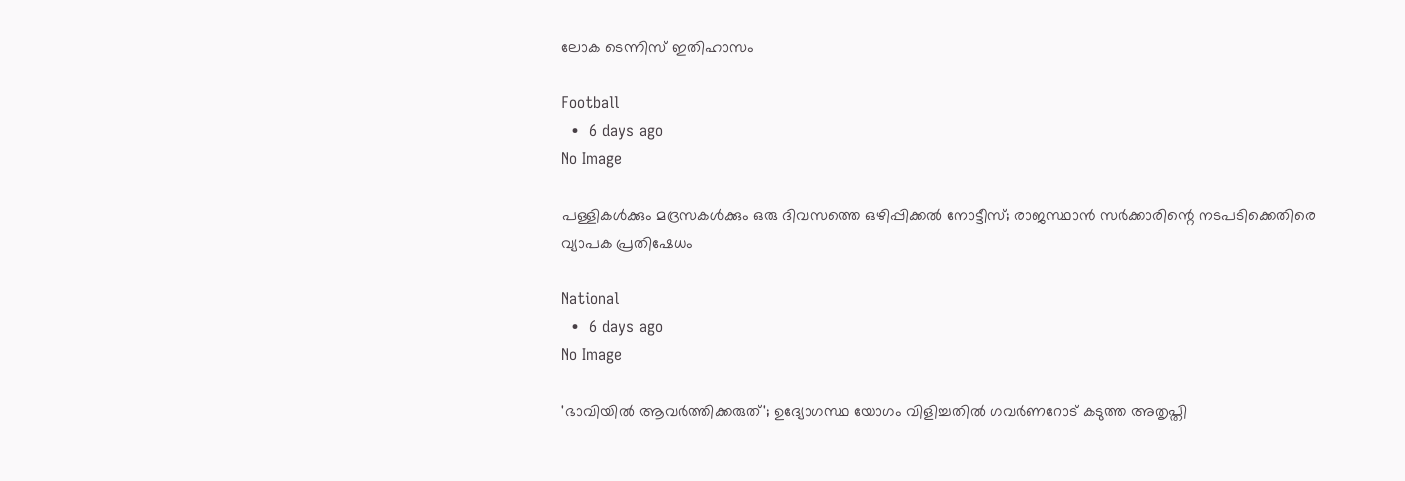ലോക ടെന്നിസ് ഇതിഹാസം

Football
  •  6 days ago
No Image

പള്ളികൾക്കും മദ്രസകൾക്കും ഒരു ദിവസത്തെ ഒഴിപ്പിക്കൽ നോട്ടീസ്; രാജസ്ഥാൻ സർക്കാരിന്റെ നടപടിക്കെതിരെ വ്യാപക പ്രതിഷേധം

National
  •  6 days ago
No Image

'ഭാവിയിൽ ആവർത്തിക്കരുത്'; ഉദ്യോഗസ്ഥ യോഗം വിളിച്ചതിൽ ഗവർണറോട് കടുത്ത അതൃപ്തി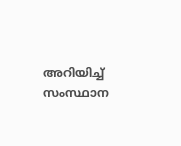അറിയിച്ച് സംസ്ഥാന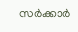സർക്കാർ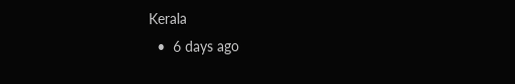Kerala
  •  6 days ago